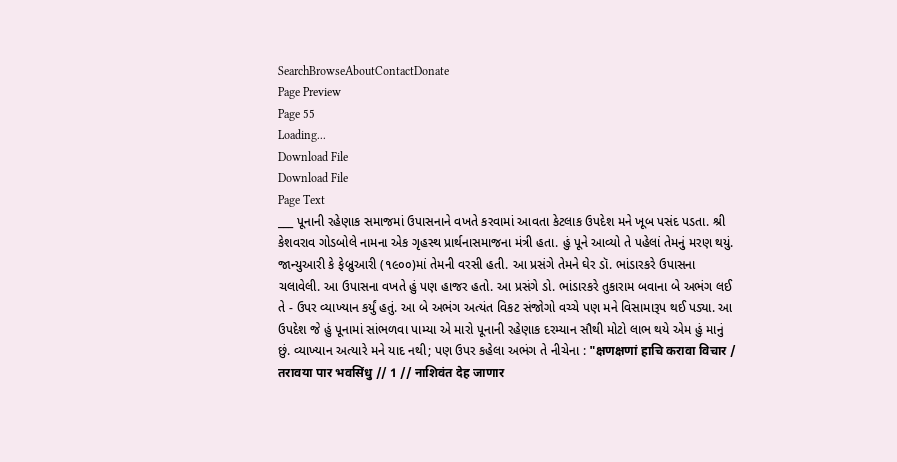SearchBrowseAboutContactDonate
Page Preview
Page 55
Loading...
Download File
Download File
Page Text
___ પૂનાની રહેણાક સમાજમાં ઉપાસનાને વખતે કરવામાં આવતા કેટલાક ઉપદેશ મને ખૂબ પસંદ પડતા. શ્રી કેશવરાવ ગોડબોલે નામના એક ગૃહસ્થ પ્રાર્થનાસમાજના મંત્રી હતા. હું પૂને આવ્યો તે પહેલાં તેમનું મરણ થયું. જાન્યુઆરી કે ફેબ્રુઆરી (૧૯૦૦)માં તેમની વરસી હતી. આ પ્રસંગે તેમને ઘેર ડૉ. ભાંડારકરે ઉપાસના ચલાવેલી. આ ઉપાસના વખતે હું પણ હાજર હતો. આ પ્રસંગે ડો. ભાંડારકરે તુકારામ બવાના બે અભંગ લઈ તે - ઉપર વ્યાખ્યાન કર્યું હતું. આ બે અભંગ અત્યંત વિકટ સંજોગો વચ્ચે પણ મને વિસામારૂપ થઈ પડ્યા. આ ઉપદેશ જે હું પૂનામાં સાંભળવા પામ્યા એ મારો પૂનાની રહેણાક દરમ્યાન સૌથી મોટો લાભ થયે એમ હું માનું છું. વ્યાખ્યાન અત્યારે મને યાદ નથી; પણ ઉપર કહેલા અભંગ તે નીચેના : "क्षणक्षणां हाचि करावा विचार / तरावया पार भवसिंधु // 1 // नाशिवंत देह जाणार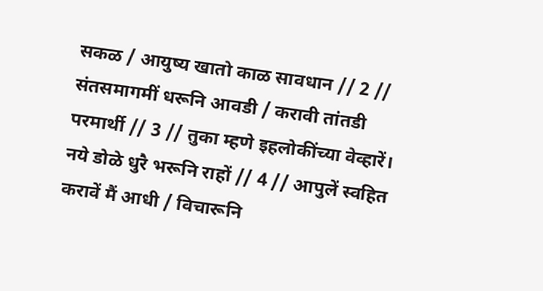सकळ / आयुष्य खातो काळ सावधान // 2 // संतसमागमीं धरूनि आवडी / करावी तांतडी परमार्थी // 3 // तुका म्हणे इहलोकींच्या वेव्हारें। नये डोळे धुरै भरूनि राहों // 4 // आपुलें स्वहित करावें मैं आधी / विचारूनि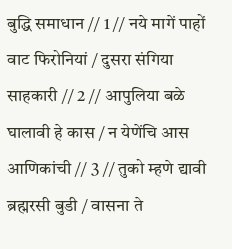बुद्धि समाधान // 1 // नये मागें पाहों वाट फिरोनियां / दुसरा संगिया साहकारी // 2 // आपुलिया बळे घालावी हे कास / न येणेंचि आस आणिकांची // 3 // तुको म्हणे द्यावी ब्रह्मरसी बुडी / वासना ते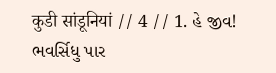कुडी सांडूनियां // 4 // 1. હે જીવ! ભવર્સિધુ પાર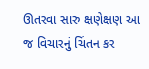ઊતરવા સારુ ક્ષણેક્ષણ આ જ વિચારનું ચિંતન કર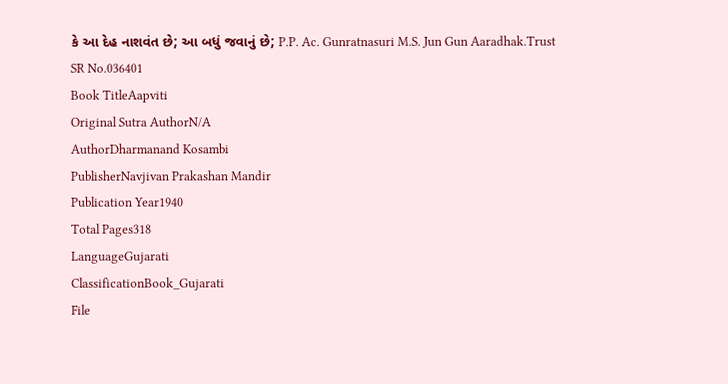કે આ દેહ નાશવંત છે; આ બધું જવાનું છે; P.P. Ac. Gunratnasuri M.S. Jun Gun Aaradhak.Trust
SR No.036401
Book TitleAapviti
Original Sutra AuthorN/A
AuthorDharmanand Kosambi
PublisherNavjivan Prakashan Mandir
Publication Year1940
Total Pages318
LanguageGujarati
ClassificationBook_Gujarati
File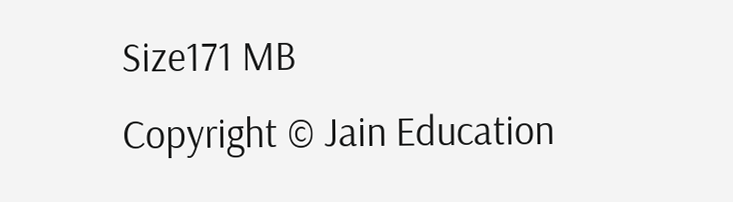Size171 MB
Copyright © Jain Education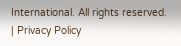International. All rights reserved. | Privacy Policy